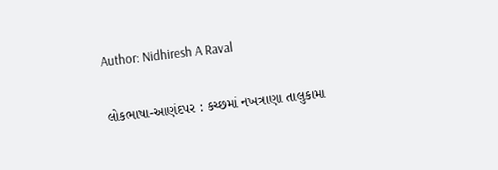Author: Nidhiresh A Raval

લોકભાષા-આણંદપર : કચ્છમાં નખત્રાણા તાલુકામા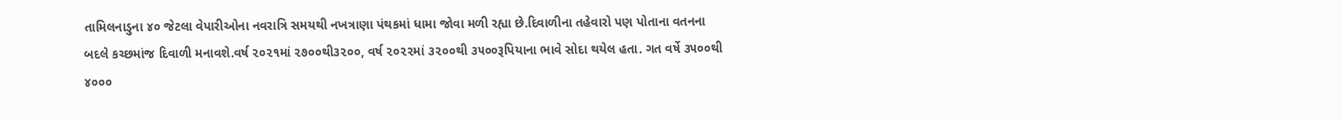તામિલનાડુના ૪૦ જેટલા વેપારીઓના નવરાત્રિ સમયથી નખત્રાણા પંથકમાં ધામા જોવા મળી રહ્યા છે.દિવાળીના તહેવારો પણ પોતાના વતનના બદલે કચ્છમાંજ દિવાળી મનાવશે.વર્ષ ૨૦૨૧માં ૨૭૦૦થી૩૨૦૦, વર્ષ ૨૦૨૨માં ૩૨૦૦થી ૩૫૦૦રૂપિયાના ભાવે સોદા થયેલ હતા. ગત વર્ષે ૩૫૦૦થી ૪૦૦૦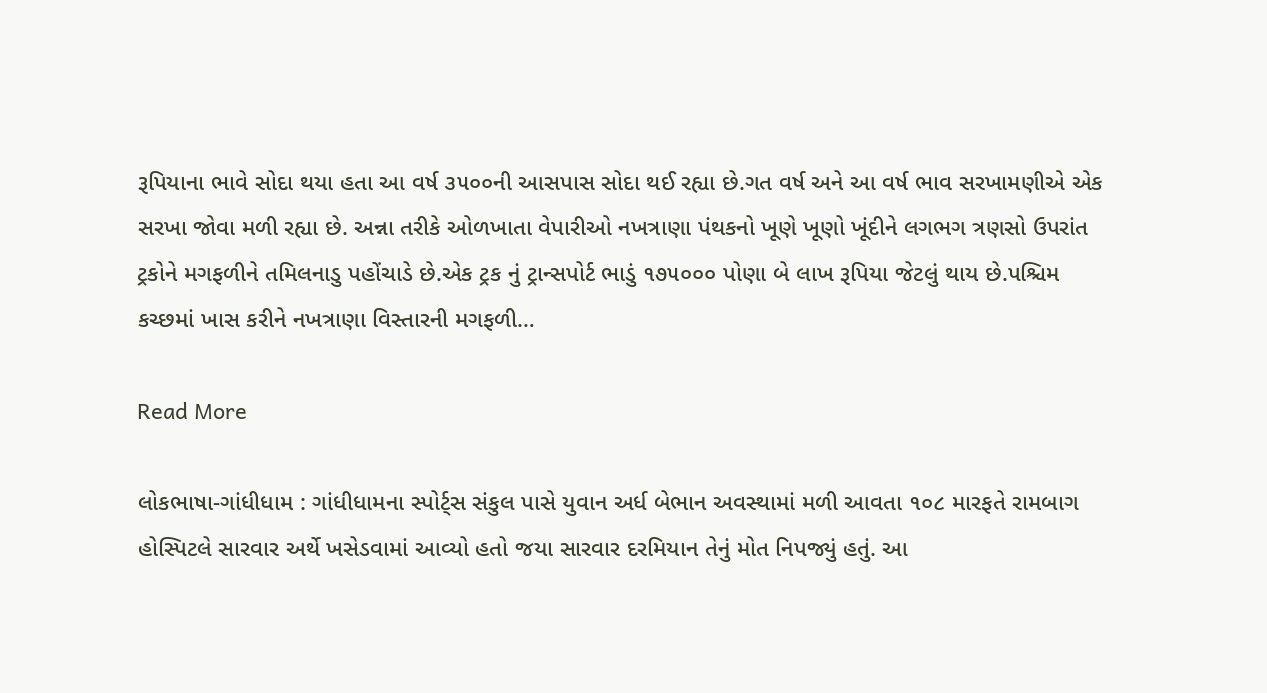રૂપિયાના ભાવે સોદા થયા હતા આ વર્ષ ૩૫૦૦ની આસપાસ સોદા થઈ રહ્યા છે.ગત વર્ષ અને આ વર્ષ ભાવ સરખામણીએ એક સરખા જોવા મળી રહ્યા છે. અન્ના તરીકે ઓળખાતા વેપારીઓ નખત્રાણા પંથકનો ખૂણે ખૂણો ખૂંદીને લગભગ ત્રણસો ઉપરાંત ટ્રકોને મગફળીને તમિલનાડુ પહોંચાડે છે.એક ટ્રક નું ટ્રાન્સપોર્ટ ભાડું ૧૭૫૦૦૦ પોણા બે લાખ રૂપિયા જેટલું થાય છે.પશ્ચિમ કચ્છમાં ખાસ કરીને નખત્રાણા વિસ્તારની મગફળી…

Read More

લોકભાષા-ગાંધીધામ : ગાંધીધામના સ્પોર્ટ્સ સંકુલ પાસે યુવાન અર્ધ બેભાન અવસ્થામાં મળી આવતા ૧૦૮ મારફતે રામબાગ હોસ્પિટલે સારવાર અર્થે ખસેડવામાં આવ્યો હતો જયા સારવાર દરમિયાન તેનું મોત નિપજ્યું હતું. આ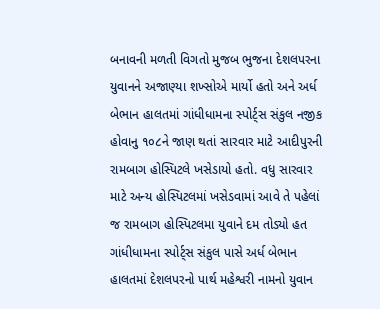બનાવની મળતી વિગતો મુજબ ભુજના દેશલપરના યુવાનને અજાણ્યા શખ્સોએ માર્યો હતો અને અર્ધ બેભાન હાલતમાં ગાંધીધામના સ્પોર્ટ્સ સંકુલ નજીક હોવાનુ ૧૦૮ને જાણ થતાં સારવાર માટે આદીપુરની રામબાગ હોસ્પિટલે ખસેડાયો હતો. વધુ સારવાર માટે અન્ય હોસ્પિટલમાં ખસેડવામાં આવે તે પહેલાં જ રામબાગ હોસ્પિટલમા યુવાને દમ તોડ્યો હત ગાંધીધામના સ્પોર્ટ્સ સંકુલ પાસે અર્ધ બેભાન હાલતમાં દેશલપરનો પાર્થ મહેશ્વરી નામનો યુવાન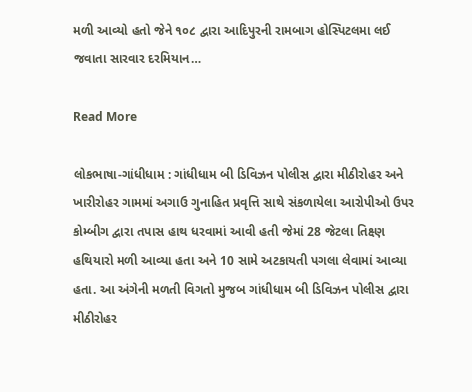મળી આવ્યો હતો જેને ૧૦૮ દ્વારા આદિપુરની રામબાગ હોસ્પિટલમા લઈ જવાતા સારવાર દરમિયાન…

Read More

લોકભાષા-ગાંધીધામ : ગાંધીધામ બી ડિવિઝન પોલીસ દ્વારા મીઠીરોહર અને ખારીરોહર ગામમાં અગાઉ ગુનાહિત પ્રવૃત્તિ સાથે સંકળાયેલા આરોપીઓ ઉપર કોમ્બીગ દ્વારા તપાસ હાથ ધરવામાં આવી હતી જેમાં 28 જેટલા તિક્ષ્ણ હથિયારો મળી આવ્યા હતા અને 10 સામે અટકાયતી પગલા લેવામાં આવ્યા હતા. આ અંગેની મળતી વિગતો મુજબ ગાંધીધામ બી ડિવિઝન પોલીસ દ્વારા મીઠીરોહર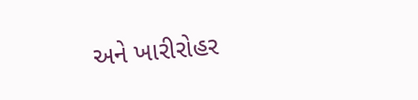અને ખારીરોહર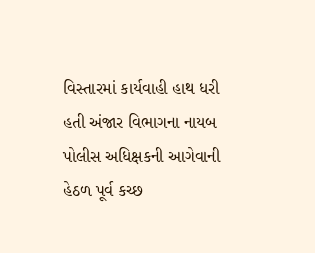વિસ્તારમાં કાર્યવાહી હાથ ધરી હતી અંજાર વિભાગના નાયબ પોલીસ અધિક્ષકની આગેવાની હેઠળ પૂર્વ કચ્છ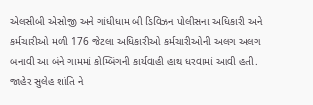એલસીબી એસોજી અને ગાંધીધામ બી ડિવિઝન પોલીસના અધિકારી અને કર્મચારીઓ મળી 176 જેટલા અધિકારીઓ કર્મચારીઓની અલગ અલગ બનાવી આ બંને ગામમાં કોમ્બિંગની કાર્યવાહી હાથ ધરવામાં આવી હતી. જાહેર સુલેહ શાંતિ ને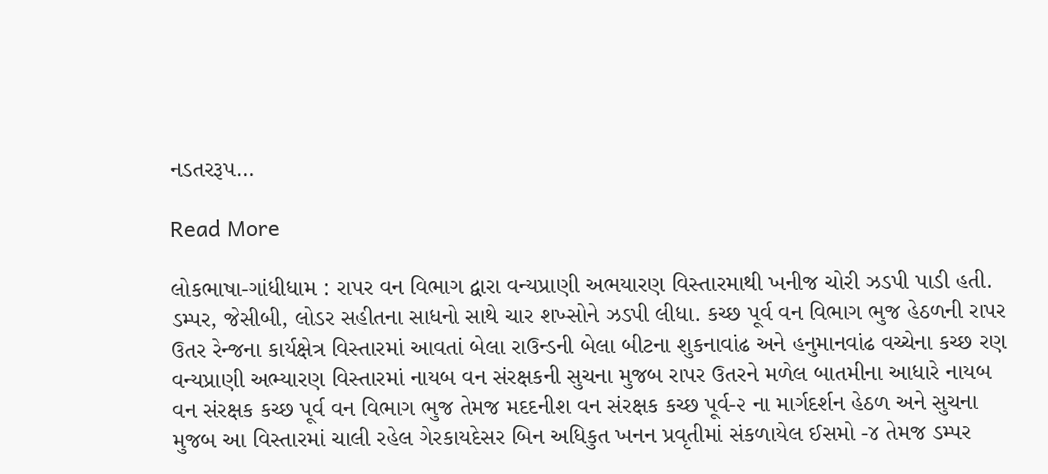નડતરરૂપ…

Read More

લોકભાષા-ગાંધીધામ : રાપર વન વિભાગ દ્વારા વન્યપ્રાણી અભયારણ વિસ્તારમાથી ખનીજ ચોરી ઝડપી પાડી હતી. ડમ્પર, જેસીબી, લોડર સહીતના સાધનો સાથે ચાર શખ્સોને ઝડપી લીધા. કચ્છ પૂર્વ વન વિભાગ ભુજ હેઠળની રાપર ઉતર રેન્જના કાર્યક્ષેત્ર વિસ્તારમાં આવતાં બેલા રાઉન્ડની બેલા બીટના શુકનાવાંઢ અને હનુમાનવાંઢ વચ્ચેના કચ્છ રણ વન્યપ્રાણી અભ્યારણ વિસ્તારમાં નાયબ વન સંરક્ષકની સુચના મુજબ રાપર ઉતરને મળેલ બાતમીના આધારે નાયબ વન સંરક્ષક કચ્છ પૂર્વ વન વિભાગ ભુજ તેમજ મદદનીશ વન સંરક્ષક કચ્છ પૂર્વ-૨ ના માર્ગદર્શન હેઠળ અને સુચના મુજબ આ વિસ્તારમાં ચાલી રહેલ ગેરકાયદેસર બિન અધિકુત ખનન પ્રવૃતીમાં સંકળાયેલ ઈસમો -૪ તેમજ ડમ્પર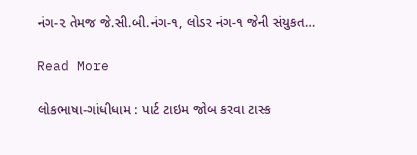નંગ-૨ તેમજ જે.સી.બી.નંગ-૧, લોડર નંગ-૧ જેની સંયુકત…

Read More

લોકભાષા-ગાંધીધામ : પાર્ટ ટાઇમ જોબ કરવા ટાસ્ક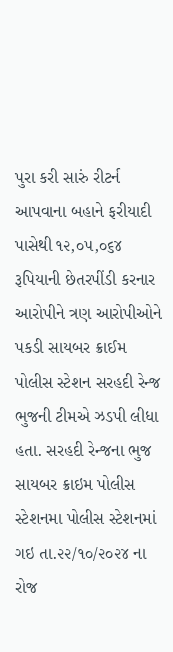પુરા કરી સારું રીટર્ન આપવાના બહાને ફરીયાદી પાસેથી ૧૨,૦૫,૦૬૪ રૂપિયાની છેતરપીંડી કરનાર આરોપીને ત્રણ આરોપીઓને પકડી સાયબર ક્રાઈમ પોલીસ સ્ટેશન સરહદી રેન્જ ભુજની ટીમએ ઝડપી લીધા હતા. સરહદી રેન્જના ભુજ સાયબર ક્રાઇમ પોલીસ સ્ટેશનમા પોલીસ સ્ટેશનમાં ગઇ તા.૨૨/૧૦/૨૦૨૪ ના રોજ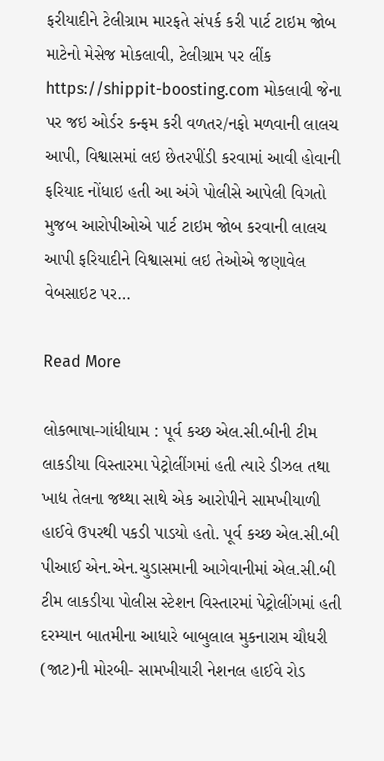ફરીયાદીને ટેલીગ્રામ મારફતે સંપર્ક કરી પાર્ટ ટાઇમ જોબ માટેનો મેસેજ મોકલાવી, ટેલીગ્રામ પર લીંક https://shippit-boosting.com મોકલાવી જેના પર જઇ ઓર્ડર કન્ફમ કરી વળતર/નફો મળવાની લાલચ આપી, વિશ્વાસમાં લઇ છેતરપીંડી કરવામાં આવી હોવાની ફરિયાદ નોંધાઇ હતી આ અંગે પોલીસે આપેલી વિગતો મુજબ આરોપીઓએ પાર્ટ ટાઇમ જોબ કરવાની લાલચ આપી ફરિયાદીને વિશ્વાસમાં લઇ તેઓએ જણાવેલ વેબસાઇટ પર…

Read More

લોકભાષા-ગાંધીધામ : પૂર્વ કચ્છ એલ.સી.બીની ટીમ લાકડીયા વિસ્તારમા પેટ્રોલીંગમાં હતી ત્યારે ડીઝલ તથા ખાદ્ય તેલના જથ્થા સાથે એક આરોપીને સામખીયાળી હાઈવે ઉપરથી પકડી પાડયો હતો. પૂર્વ કચ્છ એલ.સી.બી પીઆઈ એન.એન.ચુડાસમાની આગેવાનીમાં એલ.સી.બી ટીમ લાકડીયા પોલીસ સ્ટેશન વિસ્તારમાં પેટ્રોલીંગમાં હતી દરમ્યાન બાતમીના આધારે બાબુલાલ મુકનારામ ચૌધરી (જાટ)ની મોરબી- સામખીયારી નેશનલ હાઈવે રોડ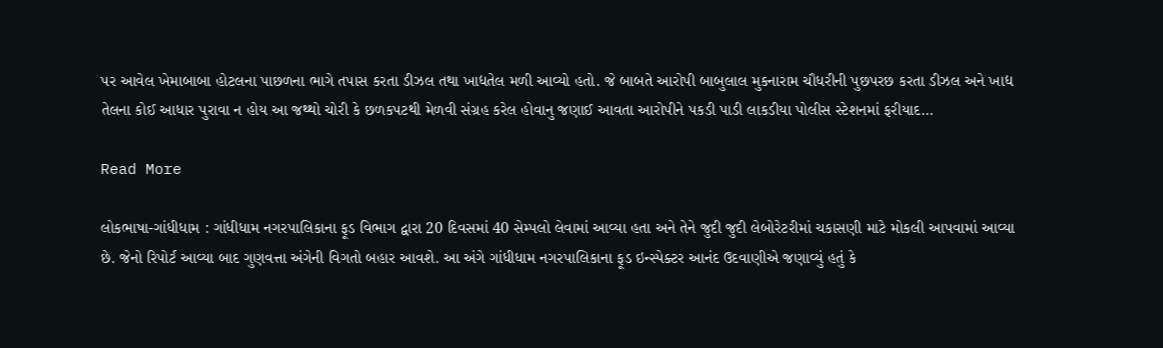પર આવેલ ખેમાબાબા હોટલના પાછળના ભાગે તપાસ કરતા ડીઝલ તથા ખાદ્યતેલ મળી આવ્યો હતો. જે બાબતે આરોપી બાબુલાલ મુકનારામ ચૌધરીની પુછપરછ કરતા ડીઝલ અને ખાદ્ય તેલના કોઈ આધાર પુરાવા ન હોય આ જથ્થો ચોરી કે છળકપટથી મેળવી સંગ્રહ કરેલ હોવાનુ જણાઈ આવતા આરોપીને પકડી પાડી લાકડીયા પોલીસ સ્ટેશનમાં ફરીયાદ…

Read More

લોકભાષા-ગાંધીધામ : ગાંધીધામ નગરપાલિકાના ફૂડ વિભાગ દ્વારા 20 દિવસમાં 40 સેમ્પલો લેવામાં આવ્યા હતા અને તેને જુદી જુદી લેબોરેટરીમાં ચકાસણી માટે મોકલી આપવામાં આવ્યા છે. જેનો રિપોર્ટ આવ્યા બાદ ગુણવત્તા અંગેની વિગતો બહાર આવશે. આ અંગે ગાંધીધામ નગરપાલિકાના ફૂડ ઇન્સ્પેક્ટર આનંદ ઉદવાણીએ જણાવ્યું હતું કે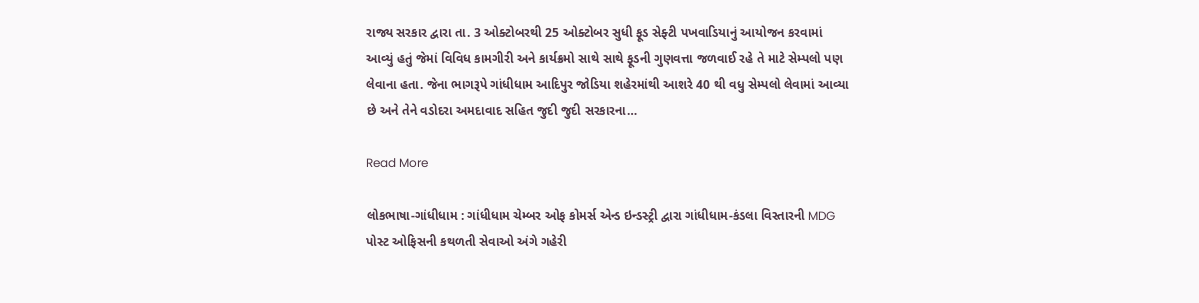રાજ્ય સરકાર દ્વારા તા. 3 ઓક્ટોબરથી 25 ઓક્ટોબર સુધી ફૂડ સેફ્ટી પખવાડિયાનું આયોજન કરવામાં આવ્યું હતું જેમાં વિવિધ કામગીરી અને કાર્યક્રમો સાથે સાથે ફૂડની ગુણવત્તા જળવાઈ રહે તે માટે સેમ્પલો પણ લેવાના હતા. જેના ભાગરૂપે ગાંધીધામ આદિપુર જોડિયા શહેરમાંથી આશરે 40 થી વધુ સેમ્પલો લેવામાં આવ્યા છે અને તેને વડોદરા અમદાવાદ સહિત જુદી જુદી સરકારના…

Read More

લોકભાષા-ગાંધીધામ : ગાંધીધામ ચેમ્બર ઓફ કોમર્સ એન્ડ ઇન્ડસ્ટ્રી દ્વારા ગાંધીધામ-કંડલા વિસ્તારની MDG પોસ્ટ ઓફિસની કથળતી સેવાઓ અંગે ગહેરી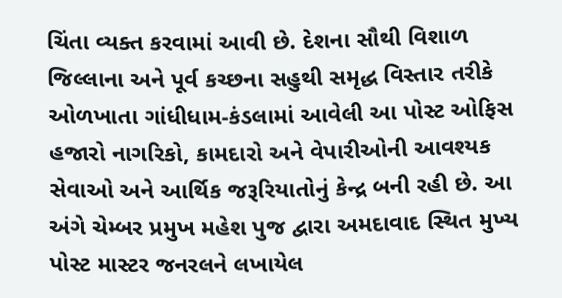ચિંતા વ્યક્ત કરવામાં આવી છે. દેશના સૌથી વિશાળ જિલ્લાના અને પૂર્વ કચ્છના સહુથી સમૃદ્ધ વિસ્તાર તરીકે ઓળખાતા ગાંધીધામ-કંડલામાં આવેલી આ પોસ્ટ ઓફિસ હજારો નાગરિકો, કામદારો અને વેપારીઓની આવશ્યક સેવાઓ અને આર્થિક જરૂરિયાતોનું કેન્દ્ર બની રહી છે. આ અંગે ચેમ્બર પ્રમુખ મહેશ પુજ દ્વારા અમદાવાદ સ્થિત મુખ્ય પોસ્ટ માસ્ટર જનરલને લખાયેલ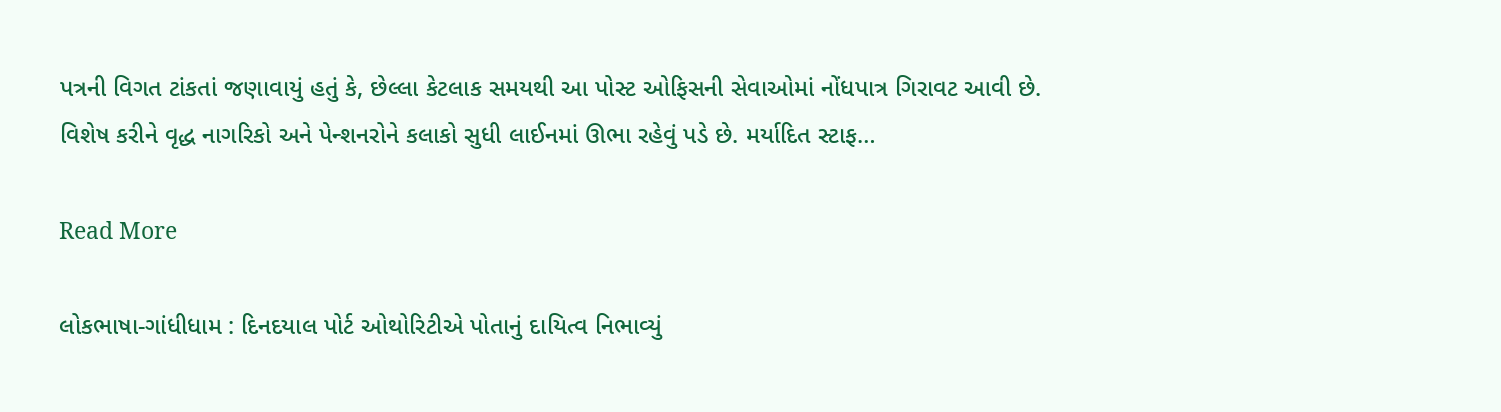પત્રની વિગત ટાંકતાં જણાવાયું હતું કે, છેલ્લા કેટલાક સમયથી આ પોસ્ટ ઓફિસની સેવાઓમાં નોંધપાત્ર ગિરાવટ આવી છે. વિશેષ કરીને વૃદ્ધ નાગરિકો અને પેન્શનરોને કલાકો સુધી લાઈનમાં ઊભા રહેવું પડે છે. મર્યાદિત સ્ટાફ…

Read More

લોકભાષા-ગાંધીધામ : દિનદયાલ પોર્ટ ઓથોરિટીએ પોતાનું દાયિત્વ નિભાવ્યું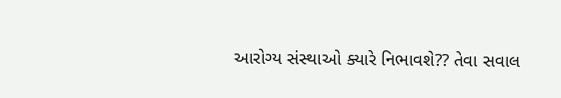આરોગ્ય સંસ્થાઓ ક્યારે નિભાવશે?? તેવા સવાલ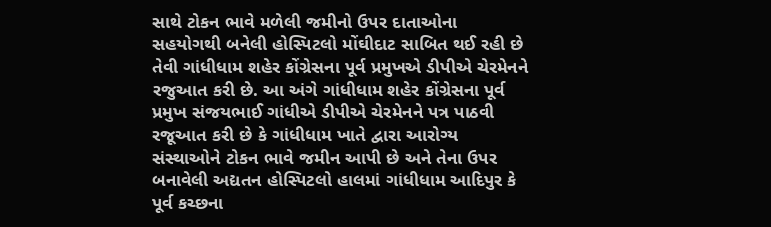સાથે ટોકન ભાવે મળેલી જમીનો ઉપર દાતાઓના સહયોગથી બનેલી હોસ્પિટલો મોંઘીદાટ સાબિત થઈ રહી છે તેવી ગાંધીધામ શહેર કોંગ્રેસના પૂર્વ પ્રમુખએ ડીપીએ ચેરમેનને રજુઆત કરી છે. આ અંગે ગાંધીધામ શહેર કોંગ્રેસના પૂર્વ પ્રમુખ સંજયભાઈ ગાંધીએ ડીપીએ ચેરમેનને પત્ર પાઠવી રજૂઆત કરી છે કે ગાંધીધામ ખાતે દ્વારા આરોગ્ય સંસ્થાઓને ટોકન ભાવે જમીન આપી છે અને તેના ઉપર બનાવેલી અદ્યતન હોસ્પિટલો હાલમાં ગાંધીધામ આદિપુર કે પૂર્વ કચ્છના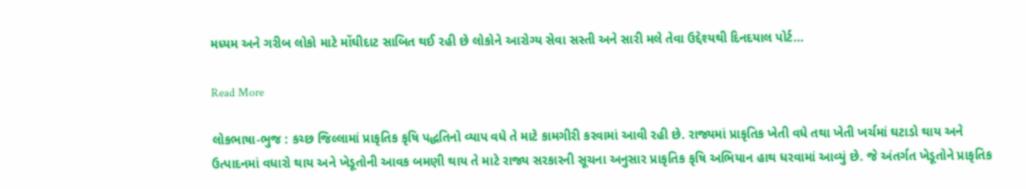મધ્યમ અને ગરીબ લોકો માટે મોંઘીદાટ સાબિત થઈ રહી છે લોકોને આરોગ્ય સેવા સસ્તી અને સારી મલે તેવા ઉદ્દેશ્યથી દિનદયાલ પોર્ટ…

Read More

લોકભાષા-ભુજ : કચ્છ જિલ્લામાં પ્રાકૃતિક કૃષિ પદ્ધતિનો વ્યાપ વધે તે માટે કામગીરી કરવામાં આવી રહી છે. રાજ્યમાં પ્રાકૃતિક ખેતી વધે તથા ખેતી ખર્ચમાં ઘટાડો થાય અને ઉત્પાદનમાં વધારો થાય અને ખેડૂતોની આવક બમણી થાય તે માટે રાજ્ય સરકારની સૂચના અનુસાર પ્રાકૃતિક કૃષિ અભિયાન હાથ ધરવામાં આવ્યું છે. જે અંતર્ગત ખેડૂતોને પ્રાકૃતિક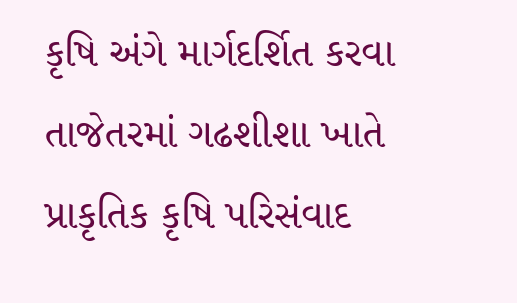કૃષિ અંગે માર્ગદર્શિત કરવા તાજેતરમાં ગઢશીશા ખાતે પ્રાકૃતિક કૃષિ પરિસંવાદ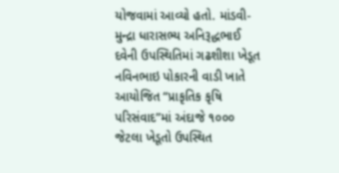યોજવામાં આવ્યો હતો. માંડવી-મુન્દ્રા ધારાસભ્ય અનિરૂદ્ધભાઈ દવેની ઉપસ્થિતિમાં ગઢશીશા ખેડૂત નવિનભાઇ પોકારની વાડી ખાતે આયોજિત “પ્રાકૃતિક કૃષિ પરિસંવાદ”માં અંદાજે ૧૦૦૦ જેટલા ખેડૂતો ઉપસ્થિત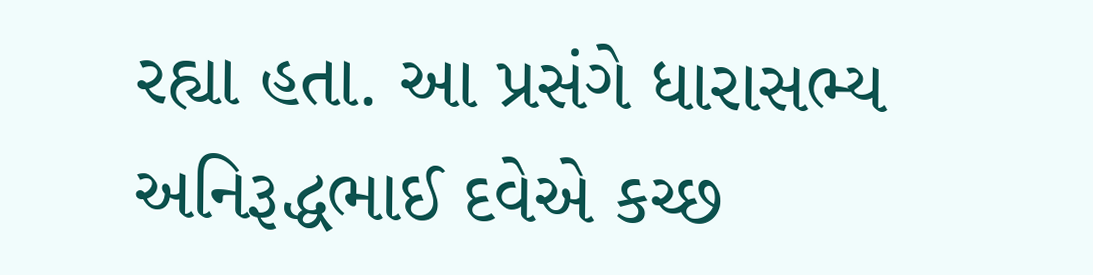રહ્યા હતા. આ પ્રસંગે ધારાસભ્ય અનિરૂદ્ધભાઈ દવેએ કચ્છ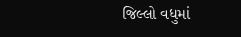જિલ્લો વધુમાં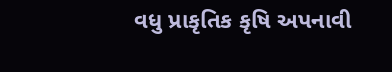વધુ પ્રાકૃતિક કૃષિ અપનાવી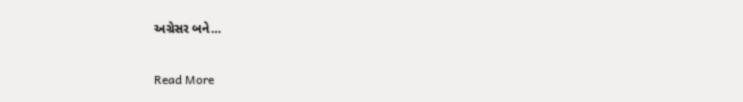અગ્રેસર બને…

Read More